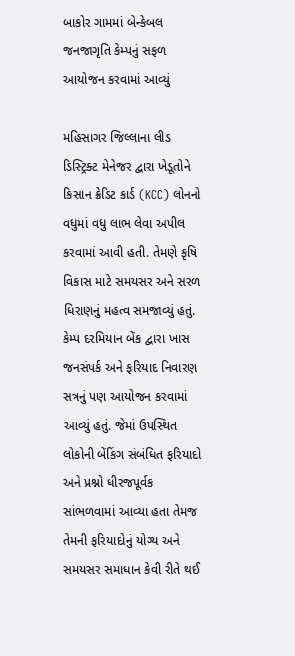બાકોર ગામમાં બેન્કેબલ જનજાગૃતિ કેમ્પનું સફળ આયોજન કરવામાં આવ્યું

મહિસાગર જિલ્લાના લીડ ડિસ્ટ્રિક્ટ મેનેજર દ્વારા ખેડૂતોને કિસાન ક્રેડિટ કાર્ડ (KCC) લોનનો વધુમાં વધુ લાભ લેવા અપીલ કરવામાં આવી હતી. તેમણે કૃષિ વિકાસ માટે સમયસર અને સરળ ધિરાણનું મહત્વ સમજાવ્યું હતું. કેમ્પ દરમિયાન બેંક દ્વારા ખાસ જનસંપર્ક અને ફરિયાદ નિવારણ સત્રનું પણ આયોજન કરવામાં આવ્યું હતું. જેમાં ઉપસ્થિત લોકોની બેંકિંગ સંબંધિત ફરિયાદો અને પ્રશ્નો ધીરજપૂર્વક સાંભળવામાં આવ્યા હતા તેમજ તેમની ફરિયાદોનું યોગ્ય અને સમયસર સમાધાન કેવી રીતે થઈ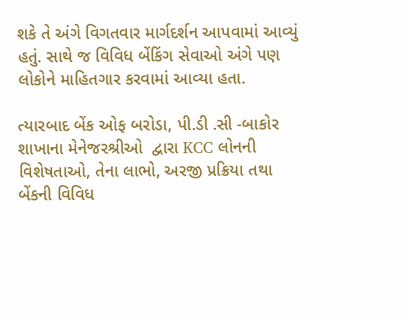શકે તે અંગે વિગતવાર માર્ગદર્શન આપવામાં આવ્યું હતું. સાથે જ વિવિધ બેંકિંગ સેવાઓ અંગે પણ લોકોને માહિતગાર કરવામાં આવ્યા હતા.

ત્યારબાદ બેંક ઓફ બરોડા, પી.ડી .સી -બાકોર શાખાના મેનેજરશ્રીઓ  દ્વારા KCC લોનની વિશેષતાઓ, તેના લાભો, અરજી પ્રક્રિયા તથા બેંકની વિવિધ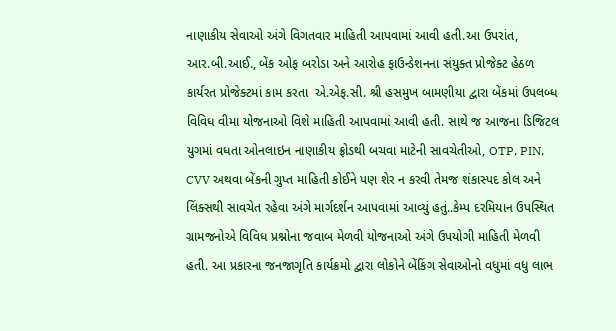નાણાકીય સેવાઓ અંગે વિગતવાર માહિતી આપવામાં આવી હતી.આ ઉપરાંત, આર.બી.આઈ., બેંક ઓફ બરોડા અને આરોહ ફાઉન્ડેશનના સંયુક્ત પ્રોજેક્ટ હેઠળ કાર્યરત પ્રોજેક્ટમાં કામ કરતા  એ.એફ.સી. શ્રી હસમુખ બામણીયા દ્વારા બેંકમાં ઉપલબ્ધ વિવિધ વીમા યોજનાઓ વિશે માહિતી આપવામાં આવી હતી. સાથે જ આજના ડિજિટલ યુગમાં વધતા ઓનલાઇન નાણાકીય ફ્રોડથી બચવા માટેની સાવચેતીઓ, OTP, PIN, CVV અથવા બેંકની ગુપ્ત માહિતી કોઈને પણ શેર ન કરવી તેમજ શંકાસ્પદ કોલ અને લિંક્સથી સાવચેત રહેવા અંગે માર્ગદર્શન આપવામાં આવ્યું હતું..કેમ્પ દરમિયાન ઉપસ્થિત ગ્રામજનોએ વિવિધ પ્રશ્નોના જવાબ મેળવી યોજનાઓ અંગે ઉપયોગી માહિતી મેળવી હતી. આ પ્રકારના જનજાગૃતિ કાર્યક્રમો દ્વારા લોકોને બેંકિંગ સેવાઓનો વધુમાં વધુ લાભ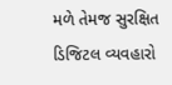મળે તેમજ સુરક્ષિત ડિજિટલ વ્યવહારો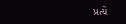પ્રત્યે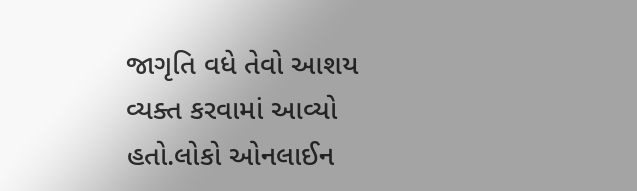જાગૃતિ વધે તેવો આશય વ્યક્ત કરવામાં આવ્યો હતો.લોકો ઓનલાઈન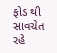ફોડ થી સાવચેત રહે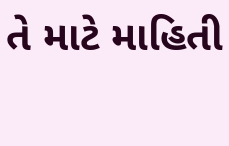તે માટે માહિતી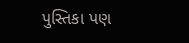પુસ્તિકા પણ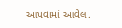આપવામાં આવેલ.